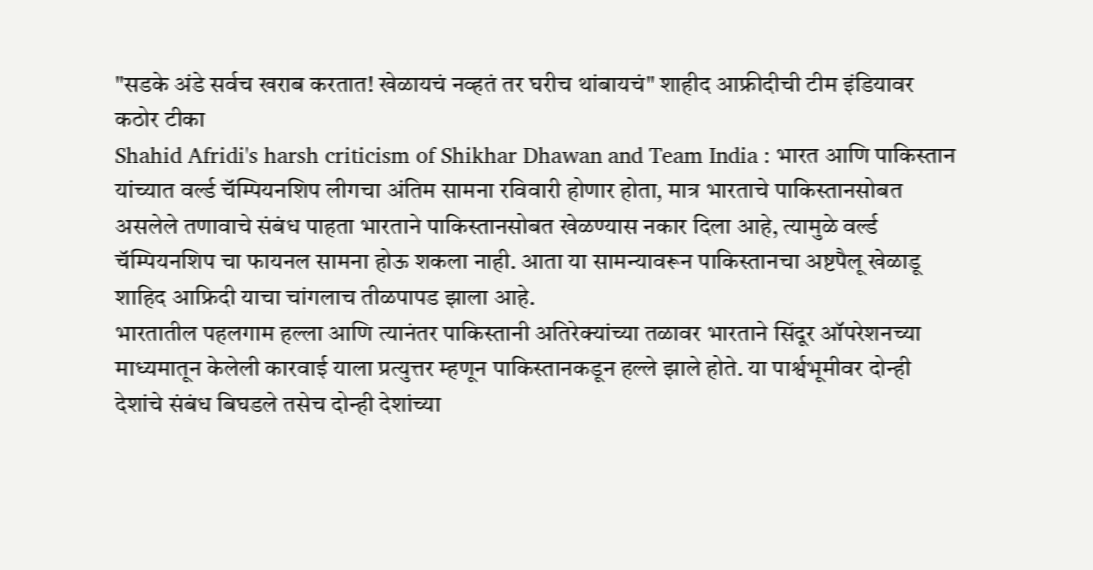"सडके अंडे सर्वच खराब करतात! खेळायचं नव्हतं तर घरीच थांबायचं" शाहीद आफ्रीदीची टीम इंडियावर कठोर टीका
Shahid Afridi's harsh criticism of Shikhar Dhawan and Team India : भारत आणि पाकिस्तान यांच्यात वर्ल्ड चॅम्पियनशिप लीगचा अंतिम सामना रविवारी होणार होता, मात्र भारताचे पाकिस्तानसोबत असलेले तणावाचे संबंध पाहता भारताने पाकिस्तानसोबत खेळण्यास नकार दिला आहे, त्यामुळे वर्ल्ड चॅम्पियनशिप चा फायनल सामना होऊ शकला नाही. आता या सामन्यावरून पाकिस्तानचा अष्टपैलू खेळाडू शाहिद आफ्रिदी याचा चांगलाच तीळपापड झाला आहे.
भारतातील पहलगाम हल्ला आणि त्यानंतर पाकिस्तानी अतिरेक्यांच्या तळावर भारताने सिंदूर ऑपरेशनच्या माध्यमातून केलेली कारवाई याला प्रत्युत्तर म्हणून पाकिस्तानकडून हल्ले झाले होते. या पार्श्वभूमीवर दोन्ही देशांचे संबंध बिघडले तसेच दोन्ही देशांच्या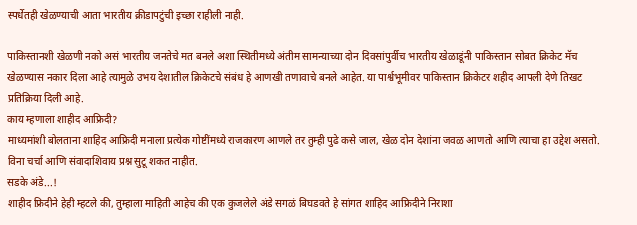स्पर्धेतही खेळण्याची आता भारतीय क्रीडापटुंची इच्छा राहीली नाही.

पाकिस्तानशी खेळणी नको असं भारतीय जनतेचे मत बनले अशा स्थितीमध्ये अंतीम सामन्याच्या दोन दिवसांपुर्वीच भारतीय खेळाडूंनी पाकिस्तान सोबत क्रिकेट मॅच खेळण्यास नकार दिला आहे त्यामुळे उभय देशातील क्रिकेटचे संबंध हे आणखी तणावाचे बनले आहेत. या पार्श्वभूमीवर पाकिस्तान क्रिकेटर शहीद आपली देणे तिखट प्रतिक्रिया दिली आहे.
काय म्हणाला शाहीद आफ्रिदी?
माध्यमांशी बोलताना शाहिद आफ्रिदी मनाला प्रत्येक गोष्टींमध्ये राजकारण आणले तर तुम्ही पुढे कसे जाल, खेळ दोन देशांना जवळ आणतो आणि त्याचा हा उद्देश असतो. विना चर्चा आणि संवादाशिवाय प्रश्न सुटू शकत नाहीत.
सडके अंडे...!
शाहीद फ्रिदीने हेही म्हटले की, तुम्हाला माहिती आहेच की एक कुजलेले अंडे सगळं बिघडवते हे सांगत शाहिद आफ्रिदीने निराशा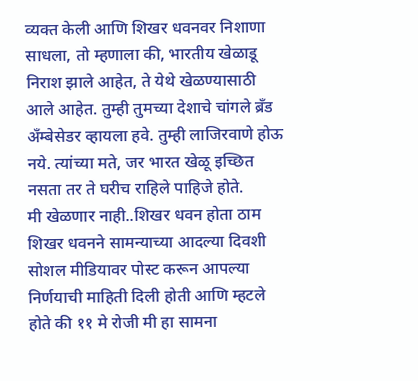व्यक्त केली आणि शिखर धवनवर निशाणा साधला, तो म्हणाला की, भारतीय खेळाडू निराश झाले आहेत, ते येथे खेळण्यासाठी आले आहेत. तुम्ही तुमच्या देशाचे चांगले ब्रँड अँम्बेसेडर व्हायला हवे. तुम्ही लाजिरवाणे होऊ नये. त्यांच्या मते, जर भारत खेळू इच्छित नसता तर ते घरीच राहिले पाहिजे होते.
मी खेळणार नाही..शिखर धवन होता ठाम
शिखर धवनने सामन्याच्या आदल्या दिवशी सोशल मीडियावर पोस्ट करून आपल्या निर्णयाची माहिती दिली होती आणि म्हटले होते की ११ मे रोजी मी हा सामना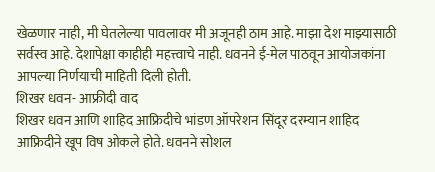खेळणार नाही, मी घेतलेल्या पावलावर मी अजूनही ठाम आहे. माझा देश माझ्यासाठी सर्वस्व आहे. देशापेक्षा काहीही महत्त्वाचे नाही. धवनने ई-मेल पाठवून आयोजकांना आपल्या निर्णयाची माहिती दिली होती.
शिखर धवन- आफ्रीदी वाद
शिखर धवन आणि शाहिद आफ्रिदीचे भांडण ऑपरेशन सिंदूर दरम्यान शाहिद आफ्रिदीने खूप विष ओकले होते. धवनने सोशल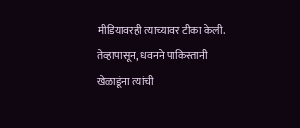मीडियावरही त्याच्यावर टीका केली. तेव्हापासून, धवनने पाकिस्तानी खेळाडूंना त्यांची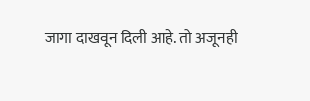जागा दाखवून दिली आहे. तो अजूनही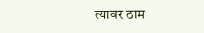त्यावर ठाम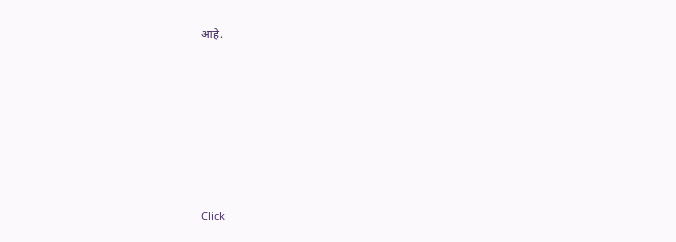आहे.












Click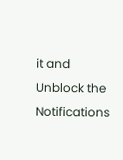it and Unblock the Notifications